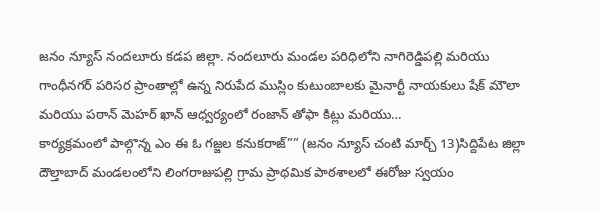జనం న్యూస్ నందలూరు కడప జిల్లా. నందలూరు మండల పరిధిలోని నాగిరెడ్డిపల్లి మరియు గాంధీనగర్ పరిసర ప్రాంతాల్లో ఉన్న నిరుపేద ముస్లిం కుటుంబాలకు మైనార్టీ నాయకులు షేక్ మౌలా మరియు పఠాన్ మెహర్ ఖాన్ ఆధ్వర్యంలో రంజాన్ తోఫా కిట్లు మరియు…
కార్యక్రమంలో పాల్గొన్న ఎం ఈ ఓ గజ్జల కనుకరాజ్”” (జనం న్యూస్ చంటి మార్చ్ 13)సిద్దిపేట జిల్లా దౌల్తాబాద్ మండలంలోని లింగరాజుపల్లి గ్రామ ప్రాథమిక పాఠశాలలో ఈరోజు స్వయం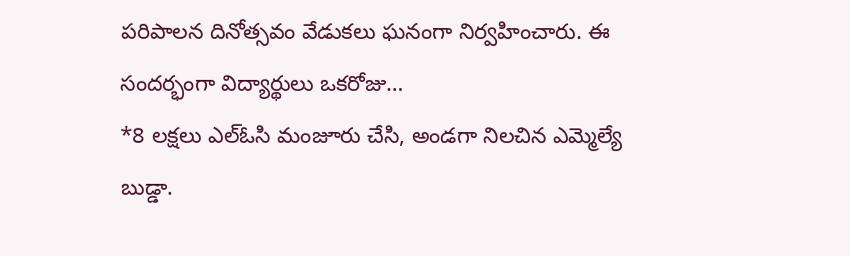పరిపాలన దినోత్సవం వేడుకలు ఘనంగా నిర్వహించారు. ఈ సందర్భంగా విద్యార్థులు ఒకరోజు…
*8 లక్షలు ఎల్ఓసి మంజూరు చేసి, అండగా నిలచిన ఎమ్మెల్యే బుడ్డా.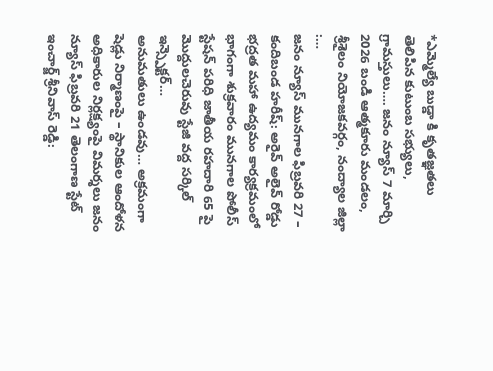*ఎమ్మెల్యే బుడ్డా కి కృతజ్ఞతలు తెలిపిన కుటుంబ సభ్యులు, గ్రామస్తులు…. జనం న్యూస్ 7 మార్చి 2026 బండి ఆత్మకూరు మండలం, శ్రీశైలం నియోజకవర్గం, నంద్యాల జిల్లా :…
జనం న్యూస్ మునగాల ఫిబ్రవరి 27 – కందిబండ హరీష్: అరైవ్ అలైవ్ రోడ్డు భద్రత మహా ఉద్యమం కార్యక్రమంలో భాగంగా శుక్రవారం మునగాల పోలీస్ స్టేషన్ పరిధి జాతీయ రహదారి 65 పై మొద్దులచెరువు స్టేజి వద్ద సర్కిల్ ఇన్స్పెక్టర్…
అనుమతులు ఉండవు… అక్రమంగా షెడ్లు నిర్మాణంపై – స్థానికుల ఆందోళన అధికారుల నిర్లక్ష్యంపై విమర్శలు జనం న్యూస్ ఫిబ్రవరి 21 తెలంగాణ స్టేట్ ఇంచార్జ్ శ్రీనివాస్ రెడ్డి: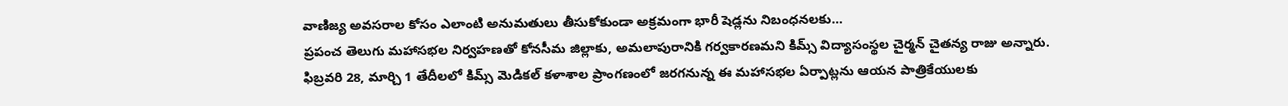వాణిజ్య అవసరాల కోసం ఎలాంటి అనుమతులు తీసుకోకుండా అక్రమంగా భారీ షెడ్లను నిబంధనలకు…
ప్రపంచ తెలుగు మహాసభల నిర్వహణతో కోనసీమ జిల్లాకు, అమలాపురానికి గర్వకారణమని కిమ్స్ విద్యాసంస్థల చైర్మన్ చైతన్య రాజు అన్నారు. ఫిబ్రవరి 28, మార్చి 1 తేదీలలో కిమ్స్ మెడికల్ కళాశాల ప్రాంగణంలో జరగనున్న ఈ మహాసభల ఏర్పాట్లను ఆయన పాత్రికేయులకు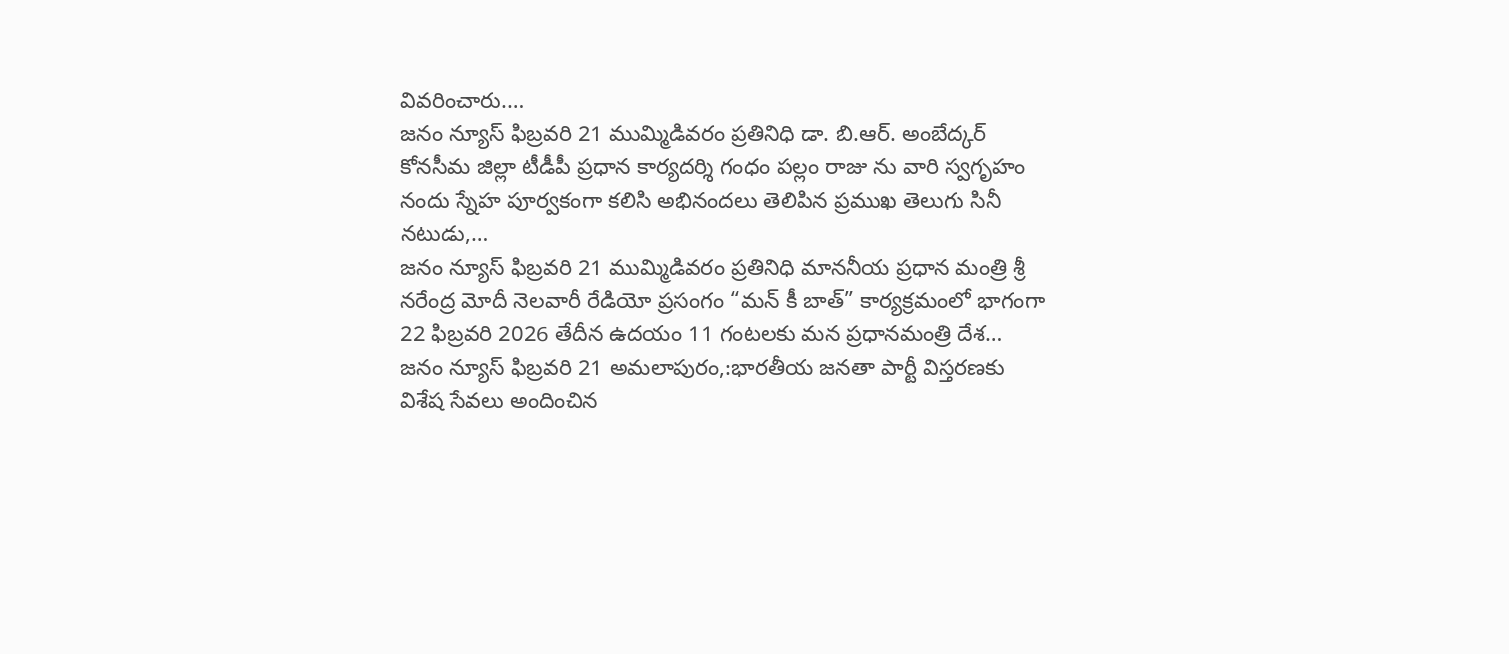వివరించారు.…
జనం న్యూస్ ఫిబ్రవరి 21 ముమ్మిడివరం ప్రతినిధి డా. బి.ఆర్. అంబేద్కర్ కోనసీమ జిల్లా టీడీపీ ప్రధాన కార్యదర్శి గంధం పల్లం రాజు ను వారి స్వగృహం నందు స్నేహ పూర్వకంగా కలిసి అభినందలు తెలిపిన ప్రముఖ తెలుగు సినీ నటుడు,…
జనం న్యూస్ ఫిబ్రవరి 21 ముమ్మిడివరం ప్రతినిధి మాననీయ ప్రధాన మంత్రి శ్రీ నరేంద్ర మోదీ నెలవారీ రేడియో ప్రసంగం “మన్ కీ బాత్” కార్యక్రమంలో భాగంగా 22 ఫిబ్రవరి 2026 తేదీన ఉదయం 11 గంటలకు మన ప్రధానమంత్రి దేశ…
జనం న్యూస్ ఫిబ్రవరి 21 అమలాపురం,:భారతీయ జనతా పార్టీ విస్తరణకు విశేష సేవలు అందించిన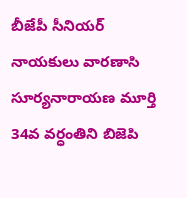బీజేపీ సీనియర్ నాయకులు వారణాసి సూర్యనారాయణ మూర్తి 34వ వర్ధంతిని బిజెపి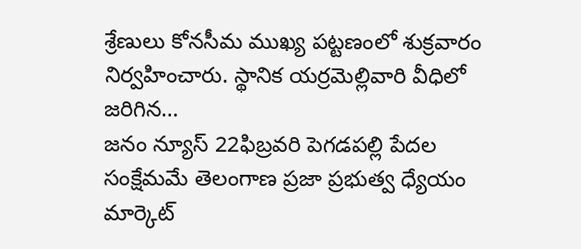శ్రేణులు కోనసీమ ముఖ్య పట్టణంలో శుక్రవారం నిర్వహించారు. స్థానిక యర్రమెల్లివారి వీధిలో జరిగిన…
జనం న్యూస్ 22ఫిబ్రవరి పెగడపల్లి పేదల సంక్షేమమే తెలంగాణ ప్రజా ప్రభుత్వ ధ్యేయం మార్కెట్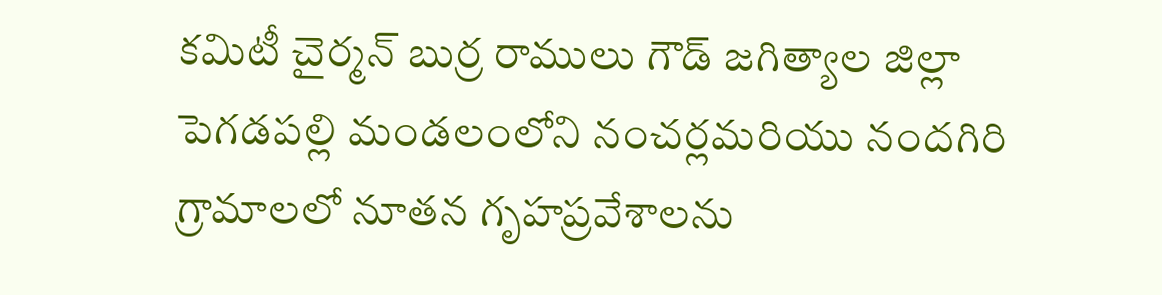కమిటీ చైర్మన్ బుర్ర రాములు గౌడ్ జగిత్యాల జిల్లా పెగడపల్లి మండలంలోని నంచర్లమరియు నందగిరి గ్రామాలలో నూతన గృహప్రవేశాలను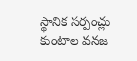స్థానిక సర్పంచ్లు కుంటాల వనజ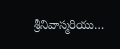శ్రీనివాస్మరియు…